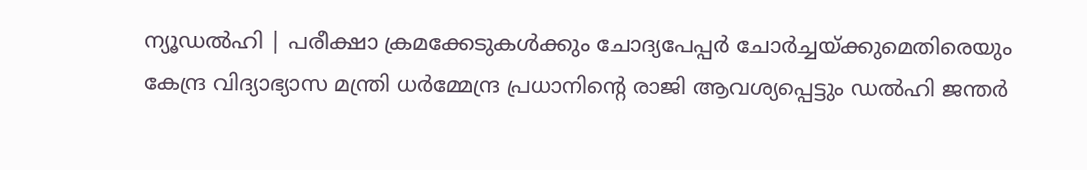ന്യൂഡൽഹി | പരീക്ഷാ ക്രമക്കേടുകൾക്കും ചോദ്യപേപ്പർ ചോർച്ചയ്ക്കുമെതിരെയും കേന്ദ്ര വിദ്യാഭ്യാസ മന്ത്രി ധർമ്മേന്ദ്ര പ്രധാനിന്റെ രാജി ആവശ്യപ്പെട്ടും ഡൽഹി ജന്തർ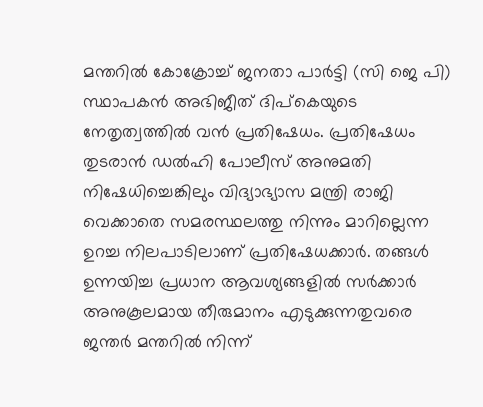മന്തറിൽ കോക്രോച്ച് ജനതാ പാർട്ടി (സി ജെ പി) സ്ഥാപകൻ അഭിജീത് ദിപ്കെയുടെ നേതൃത്വത്തിൽ വൻ പ്രതിഷേധം. പ്രതിഷേധം തുടരാൻ ഡൽഹി പോലീസ് അനുമതി നിഷേധിച്ചെങ്കിലും വിദ്യാഭ്യാസ മന്ത്രി രാജി വെക്കാതെ സമരസ്ഥലത്തു നിന്നും മാറില്ലെന്ന ഉറച്ച നിലപാടിലാണ് പ്രതിഷേധക്കാർ. തങ്ങൾ ഉന്നയിച്ച പ്രധാന ആവശ്യങ്ങളിൽ സർക്കാർ അനുകൂലമായ തീരുമാനം എടുക്കുന്നതുവരെ ജന്തർ മന്തറിൽ നിന്ന്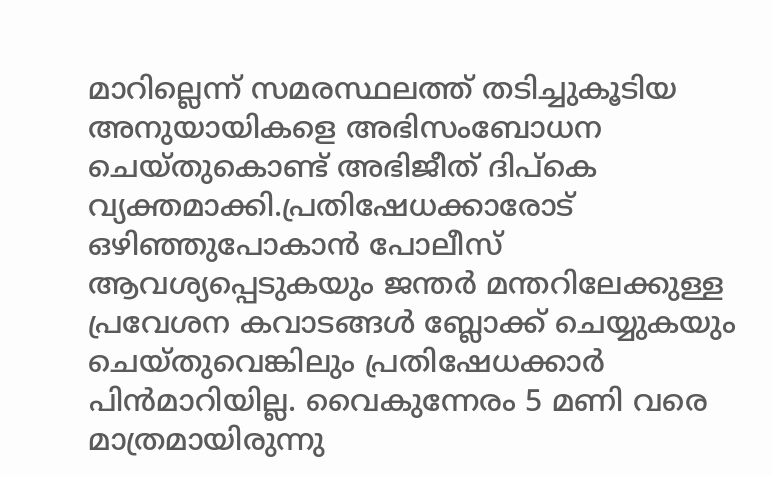മാറില്ലെന്ന് സമരസ്ഥലത്ത് തടിച്ചുകൂടിയ അനുയായികളെ അഭിസംബോധന ചെയ്തുകൊണ്ട് അഭിജീത് ദിപ്കെ വ്യക്തമാക്കി.പ്രതിഷേധക്കാരോട് ഒഴിഞ്ഞുപോകാൻ പോലീസ് ആവശ്യപ്പെടുകയും ജന്തർ മന്തറിലേക്കുള്ള പ്രവേശന കവാടങ്ങൾ ബ്ലോക്ക് ചെയ്യുകയും ചെയ്തുവെങ്കിലും പ്രതിഷേധക്കാർ പിൻമാറിയില്ല. വൈകുന്നേരം 5 മണി വരെ മാത്രമായിരുന്നു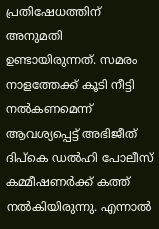പ്രതിഷേധത്തിന് അനുമതി ഉണ്ടായിരുന്നത്. സമരം നാളത്തേക്ക് കൂടി നീട്ടി നൽകണമെന്ന് ആവശ്യപ്പെട്ട് അഭിജീത് ദിപ്കെ ഡൽഹി പോലീസ് കമ്മീഷണർക്ക് കത്ത് നൽകിയിരുന്നു. എന്നാൽ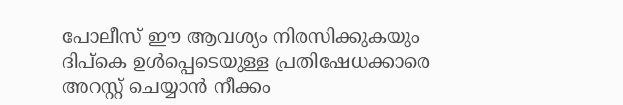പോലീസ് ഈ ആവശ്യം നിരസിക്കുകയും ദിപ്കെ ഉൾപ്പെടെയുള്ള പ്രതിഷേധക്കാരെ അറസ്റ്റ് ചെയ്യാൻ നീക്കം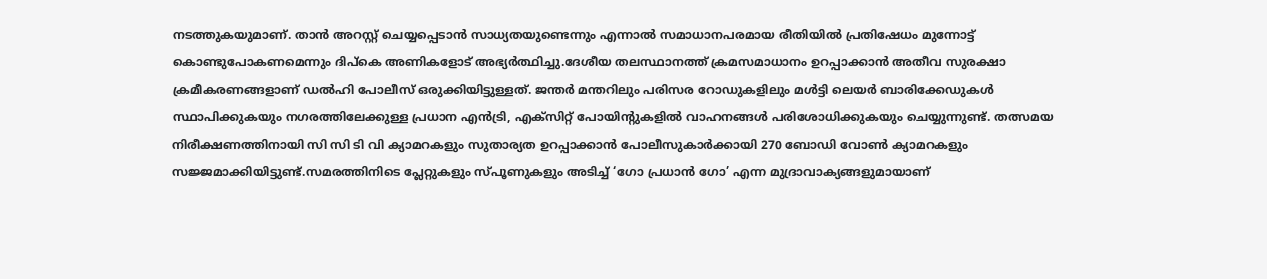നടത്തുകയുമാണ്. താൻ അറസ്റ്റ് ചെയ്യപ്പെടാൻ സാധ്യതയുണ്ടെന്നും എന്നാൽ സമാധാനപരമായ രീതിയിൽ പ്രതിഷേധം മുന്നോട്ട് കൊണ്ടുപോകണമെന്നും ദിപ്കെ അണികളോട് അഭ്യർത്ഥിച്ചു.ദേശീയ തലസ്ഥാനത്ത് ക്രമസമാധാനം ഉറപ്പാക്കാൻ അതീവ സുരക്ഷാ ക്രമീകരണങ്ങളാണ് ഡൽഹി പോലീസ് ഒരുക്കിയിട്ടുള്ളത്. ജന്തർ മന്തറിലും പരിസര റോഡുകളിലും മൾട്ടി ലെയർ ബാരിക്കേഡുകൾ സ്ഥാപിക്കുകയും നഗരത്തിലേക്കുള്ള പ്രധാന എൻട്രി, എക്സിറ്റ് പോയിന്റുകളിൽ വാഹനങ്ങൾ പരിശോധിക്കുകയും ചെയ്യുന്നുണ്ട്. തത്സമയ നിരീക്ഷണത്തിനായി സി സി ടി വി ക്യാമറകളും സുതാര്യത ഉറപ്പാക്കാൻ പോലീസുകാർക്കായി 270 ബോഡി വോൺ ക്യാമറകളും സജ്ജമാക്കിയിട്ടുണ്ട്.സമരത്തിനിടെ പ്ലേറ്റുകളും സ്പൂണുകളും അടിച്ച് ‘ഗോ പ്രധാൻ ഗോ’ എന്ന മുദ്രാവാക്യങ്ങളുമായാണ്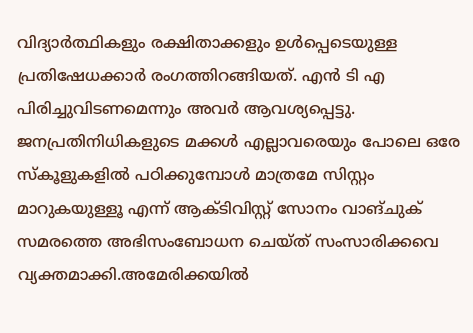വിദ്യാർത്ഥികളും രക്ഷിതാക്കളും ഉൾപ്പെടെയുള്ള പ്രതിഷേധക്കാർ രംഗത്തിറങ്ങിയത്. എൻ ടി എ പിരിച്ചുവിടണമെന്നും അവർ ആവശ്യപ്പെട്ടു. ജനപ്രതിനിധികളുടെ മക്കൾ എല്ലാവരെയും പോലെ ഒരേ സ്കൂളുകളിൽ പഠിക്കുമ്പോൾ മാത്രമേ സിസ്റ്റം മാറുകയുള്ളൂ എന്ന് ആക്ടിവിസ്റ്റ് സോനം വാങ്ചുക് സമരത്തെ അഭിസംബോധന ചെയ്ത് സംസാരിക്കവെ വ്യക്തമാക്കി.അമേരിക്കയിൽ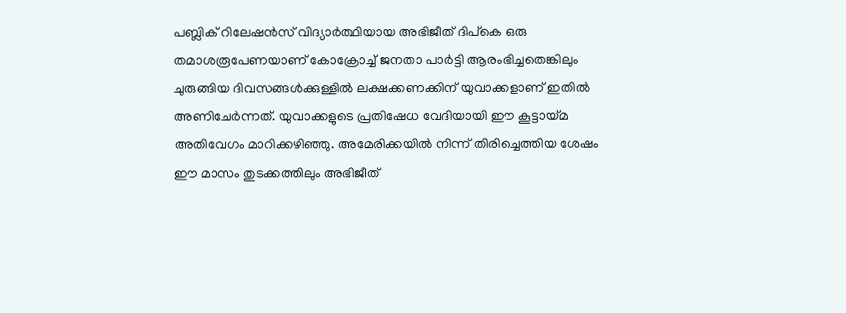പബ്ലിക് റിലേഷൻസ് വിദ്യാർത്ഥിയായ അഭിജീത് ദിപ്കെ ഒരു തമാശരൂപേണയാണ് കോക്രോച്ച് ജനതാ പാർട്ടി ആരംഭിച്ചതെങ്കിലും ചുരുങ്ങിയ ദിവസങ്ങൾക്കുള്ളിൽ ലക്ഷക്കണക്കിന് യുവാക്കളാണ് ഇതിൽ അണിചേർന്നത്. യുവാക്കളുടെ പ്രതിഷേധ വേദിയായി ഈ കൂട്ടായ്മ അതിവേഗം മാറിക്കഴിഞ്ഞു. അമേരിക്കയിൽ നിന്ന് തിരിച്ചെത്തിയ ശേഷം ഈ മാസം തുടക്കത്തിലും അഭിജീത്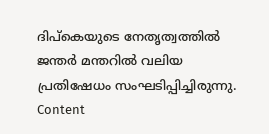ദിപ്കെയുടെ നേതൃത്വത്തിൽ ജന്തർ മന്തറിൽ വലിയ പ്രതിഷേധം സംഘടിപ്പിച്ചിരുന്നു. Content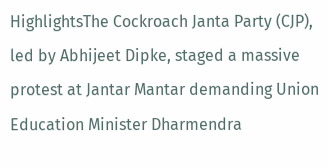HighlightsThe Cockroach Janta Party (CJP), led by Abhijeet Dipke, staged a massive protest at Jantar Mantar demanding Union Education Minister Dharmendra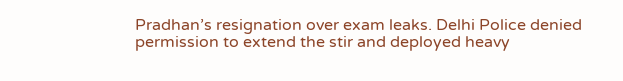Pradhan’s resignation over exam leaks. Delhi Police denied permission to extend the stir and deployed heavy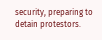security, preparing to detain protestors.